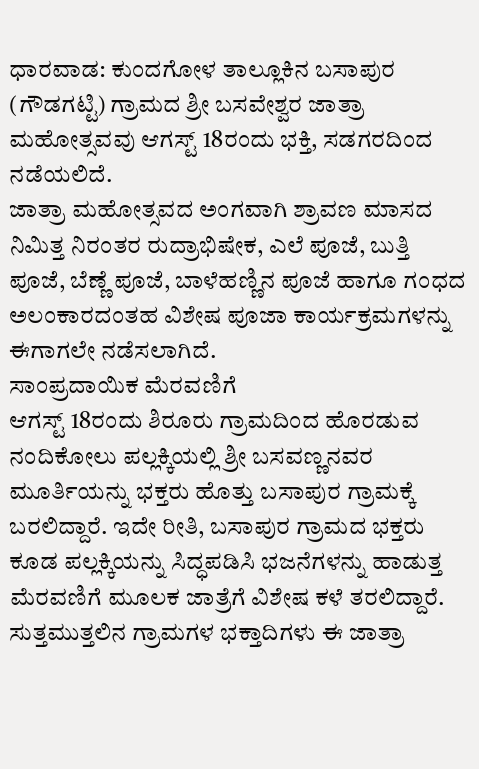ಧಾರವಾಡ: ಕುಂದಗೋಳ ತಾಲ್ಲೂಕಿನ ಬಸಾಪುರ (ಗೌಡಗಟ್ಟಿ) ಗ್ರಾಮದ ಶ್ರೀ ಬಸವೇಶ್ವರ ಜಾತ್ರಾ ಮಹೋತ್ಸವವು ಆಗಸ್ಟ್ 18ರಂದು ಭಕ್ತಿ, ಸಡಗರದಿಂದ ನಡೆಯಲಿದೆ.
ಜಾತ್ರಾ ಮಹೋತ್ಸವದ ಅಂಗವಾಗಿ ಶ್ರಾವಣ ಮಾಸದ ನಿಮಿತ್ತ ನಿರಂತರ ರುದ್ರಾಭಿಷೇಕ, ಎಲೆ ಪೂಜೆ, ಬುತ್ತಿ ಪೂಜೆ, ಬೆಣ್ಣೆ ಪೂಜೆ, ಬಾಳೆಹಣ್ಣಿನ ಪೂಜೆ ಹಾಗೂ ಗಂಧದ ಅಲಂಕಾರದಂತಹ ವಿಶೇಷ ಪೂಜಾ ಕಾರ್ಯಕ್ರಮಗಳನ್ನು ಈಗಾಗಲೇ ನಡೆಸಲಾಗಿದೆ.
ಸಾಂಪ್ರದಾಯಿಕ ಮೆರವಣಿಗೆ
ಆಗಸ್ಟ್ 18ರಂದು ಶಿರೂರು ಗ್ರಾಮದಿಂದ ಹೊರಡುವ ನಂದಿಕೋಲು ಪಲ್ಲಕ್ಕಿಯಲ್ಲಿ ಶ್ರೀ ಬಸವಣ್ಣನವರ ಮೂರ್ತಿಯನ್ನು ಭಕ್ತರು ಹೊತ್ತು ಬಸಾಪುರ ಗ್ರಾಮಕ್ಕೆ ಬರಲಿದ್ದಾರೆ. ಇದೇ ರೀತಿ, ಬಸಾಪುರ ಗ್ರಾಮದ ಭಕ್ತರು ಕೂಡ ಪಲ್ಲಕ್ಕಿಯನ್ನು ಸಿದ್ಧಪಡಿಸಿ ಭಜನೆಗಳನ್ನು ಹಾಡುತ್ತ ಮೆರವಣಿಗೆ ಮೂಲಕ ಜಾತ್ರೆಗೆ ವಿಶೇಷ ಕಳೆ ತರಲಿದ್ದಾರೆ.
ಸುತ್ತಮುತ್ತಲಿನ ಗ್ರಾಮಗಳ ಭಕ್ತಾದಿಗಳು ಈ ಜಾತ್ರಾ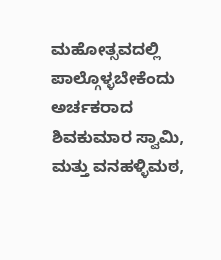ಮಹೋತ್ಸವದಲ್ಲಿ ಪಾಲ್ಗೊಳ್ಳಬೇಕೆಂದು ಅರ್ಚಕರಾದ ಶಿವಕುಮಾರ ಸ್ವಾಮಿ, ಮತ್ತು ವನಹಳ್ಳಿಮಠ,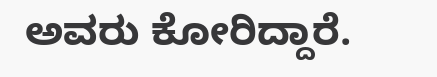ಅವರು ಕೋರಿದ್ದಾರೆ.